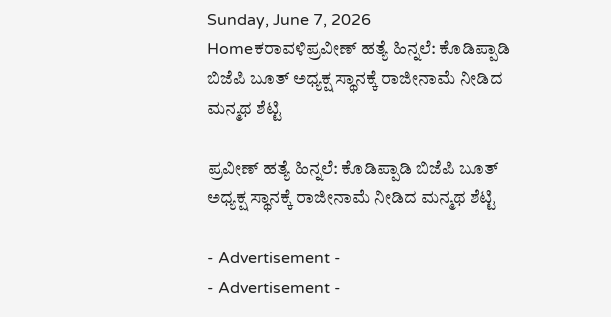Sunday, June 7, 2026
Homeಕರಾವಳಿಪ್ರವೀಣ್ ಹತ್ಯೆ ಹಿನ್ನಲೆ: ಕೊಡಿಪ್ಪಾಡಿ ಬಿಜೆಪಿ ಬೂತ್ ಅಧ್ಯಕ್ಷ ಸ್ಥಾನಕ್ಕೆ ರಾಜೀನಾಮೆ ನೀಡಿದ ಮನ್ಮಥ ಶೆಟ್ಟಿ

ಪ್ರವೀಣ್ ಹತ್ಯೆ ಹಿನ್ನಲೆ: ಕೊಡಿಪ್ಪಾಡಿ ಬಿಜೆಪಿ ಬೂತ್ ಅಧ್ಯಕ್ಷ ಸ್ಥಾನಕ್ಕೆ ರಾಜೀನಾಮೆ ನೀಡಿದ ಮನ್ಮಥ ಶೆಟ್ಟಿ

- Advertisement -
- Advertisement -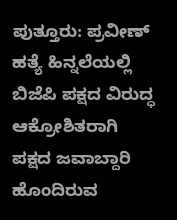ಪುತ್ತೂರು: ಪ್ರವೀಣ್ ಹತ್ಯೆ ಹಿನ್ನಲೆಯಲ್ಲಿ ಬಿಜೆಪಿ ಪಕ್ಷದ ವಿರುದ್ಧ ಆಕ್ರೋಶಿತರಾಗಿ ಪಕ್ಷದ ಜವಾಬ್ದಾರಿ ಹೊಂದಿರುವ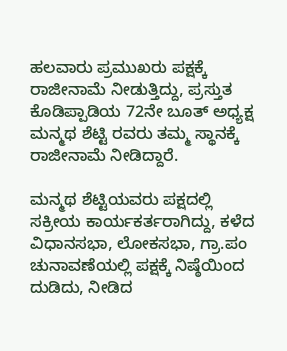ಹಲವಾರು ಪ್ರಮುಖರು ಪಕ್ಷಕ್ಕೆ ರಾಜೀನಾಮೆ ನೀಡುತ್ತಿದ್ದು, ಪ್ರಸ್ತುತ ಕೊಡಿಪ್ಪಾಡಿಯ 72ನೇ ಬೂತ್ ಅಧ್ಯಕ್ಷ ಮನ್ಮಥ ಶೆಟ್ಟಿ ರವರು ತಮ್ಮ ಸ್ಥಾನಕ್ಕೆ ರಾಜೀನಾಮೆ ನೀಡಿದ್ದಾರೆ.

ಮನ್ಮಥ ಶೆಟ್ಟಿಯವರು ಪಕ್ಷದಲ್ಲಿ ಸಕ್ರೀಯ ಕಾರ್ಯಕರ್ತರಾಗಿದ್ದು, ಕಳೆದ ವಿಧಾನಸಭಾ, ಲೋಕಸಭಾ, ಗ್ರಾ.ಪಂ
ಚುನಾವಣೆಯಲ್ಲಿ ಪಕ್ಷಕ್ಕೆ ನಿಷ್ಠೆಯಿಂದ ದುಡಿದು, ನೀಡಿದ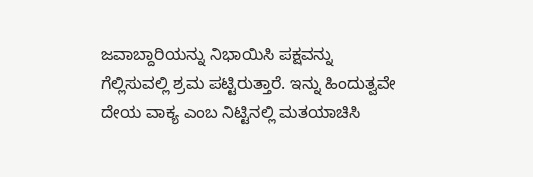ಜವಾಬ್ದಾರಿಯನ್ನು ನಿಭಾಯಿಸಿ ಪಕ್ಷವನ್ನು
ಗೆಲ್ಲಿಸುವಲ್ಲಿ ಶ್ರಮ ಪಟ್ಟಿರುತ್ತಾರೆ. ಇನ್ನು ಹಿಂದುತ್ವವೇ ದೇಯ ವಾಕ್ಯ ಎಂಬ ನಿಟ್ಟಿನಲ್ಲಿ ಮತಯಾಚಿಸಿ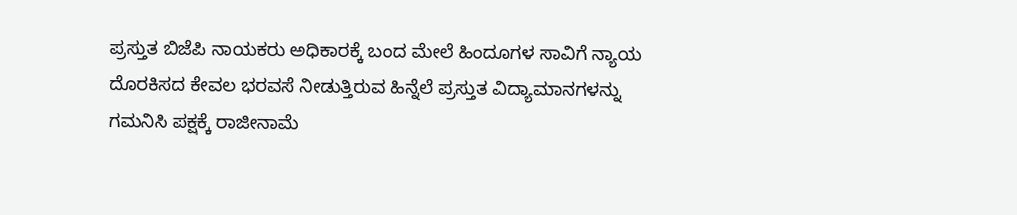ಪ್ರಸ್ತುತ ಬಿಜೆಪಿ ನಾಯಕರು ಅಧಿಕಾರಕ್ಕೆ ಬಂದ ಮೇಲೆ ಹಿಂದೂಗಳ ಸಾವಿಗೆ ನ್ಯಾಯ ದೊರಕಿಸದ ಕೇವಲ ಭರವಸೆ ನೀಡುತ್ತಿರುವ ಹಿನ್ನೆಲೆ ಪ್ರಸ್ತುತ ವಿದ್ಯಾಮಾನಗಳನ್ನು ಗಮನಿಸಿ ಪಕ್ಷಕ್ಕೆ ರಾಜೀನಾಮೆ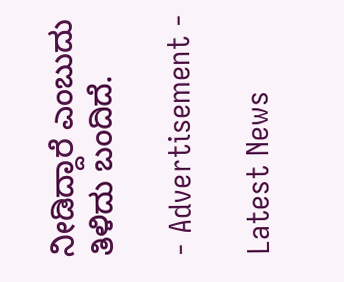ನೀಡಿದ್ದಾರೆ ಎಂಬುದು ತಿಳಿದು ಬಂದಿದೆ.

- Advertisement -

Latest News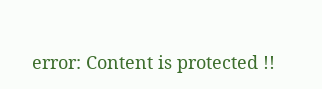error: Content is protected !!